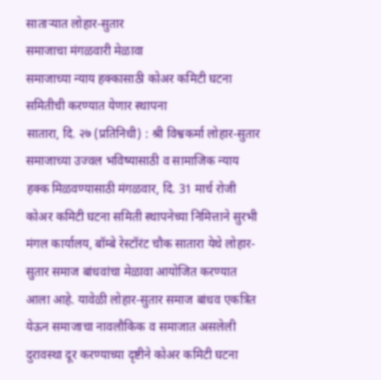साताऱ्यात लोहार-सुतार
समाजाचा मंगळवारी मेळावा
समाजाच्या न्याय हक्कासाठी कोअर कमिटी घटना समितीची करण्यात येणार स्थापना
सातारा, दि. २७ (प्रतिनिधी) : श्री विश्वकर्मा लोहार-सुतार समाजाच्या उज्वल भविष्यासाठी व सामाजिक न्याय हक्क मिळवण्यासाठी मंगळवार, दि. 31 मार्च रोजी कोअर कमिटी घटना समिती स्थापनेच्या निमित्ताने सुरभी मंगल कार्यालय, बॉम्बे रेस्टॉरंट चौक सातारा येथे लोहार-सुतार समाज बांधवांचा मेळावा आयोजित करण्यात आला आहे. यावेळी लोहार-सुतार समाज बांधव एकत्रित येऊन समाजाचा नावलौकिक व समाजात असलेली दुरावस्था दूर करण्याच्या दृष्टीने कोअर कमिटी घटना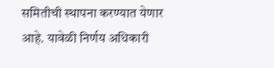समितीची स्थापना करण्यात येणार आहे. यावेळी निर्णय अधिकारी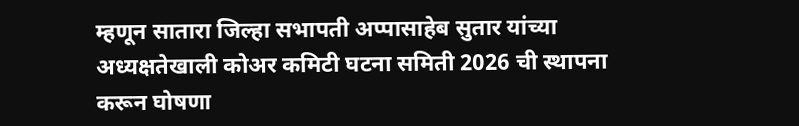म्हणून सातारा जिल्हा सभापती अप्पासाहेब सुतार यांच्या अध्यक्षतेखाली कोअर कमिटी घटना समिती 2026 ची स्थापना करून घोषणा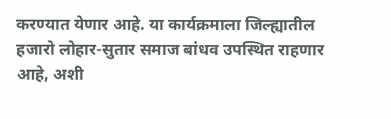करण्यात येणार आहे. या कार्यक्रमाला जिल्ह्यातील हजारो लोहार-सुतार समाज बांधव उपस्थित राहणार आहे, अशी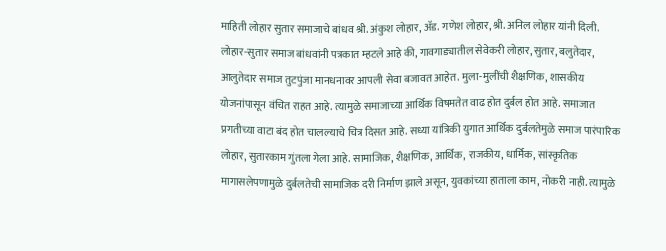माहिती लोहार सुतार समाजाचे बांधव श्री. अंकुश लोहार, ॲड. गणेश लोहार, श्री. अनिल लोहार यांनी दिली.
लोहार-सुतार समाज बांधवांनी पत्रकात म्हटले आहे की, गावगाड्यातील सेवेकरी लोहार, सुतार, बलुतेदार, आलुतेदार समाज तुटपुंजा मानधनावर आपली सेवा बजावत आहेत. मुला-मुलींची शैक्षणिक, शासकीय योजनांपासून वंचित राहत आहे. त्यामुळे समाजाच्या आर्थिक विषमतेत वाढ होत दुर्बल होत आहे. समाजात प्रगतीच्या वाटा बंद होत चालल्याचे चित्र दिसत आहे. सध्या यांत्रिकी युगात आर्थिक दुर्बलतेमुळे समाज पारंपारिक लोहार, सुतारकाम गुंतला गेला आहे. सामाजिक, शैक्षणिक, आर्थिक, राजकीय, धार्मिक, सांस्कृतिक मागासलेपणामुळे दुर्बलतेची सामाजिक दरी निर्माण झाले असून, युवकांच्या हाताला काम, नोकरी नाही. त्यामुळे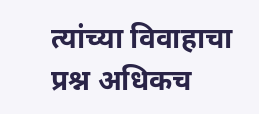त्यांच्या विवाहाचा प्रश्न अधिकच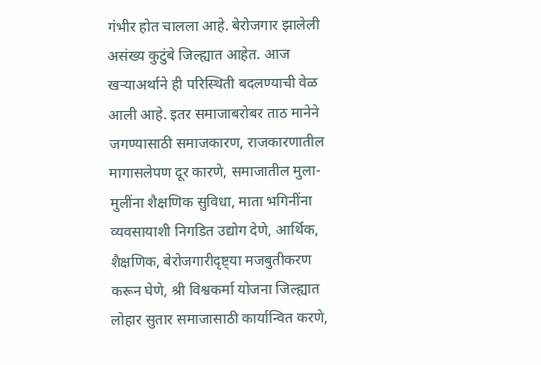गंभीर होत चालला आहे. बेरोजगार झालेली असंख्य कुटुंबे जिल्ह्यात आहेत. आज खऱ्याअर्थाने ही परिस्थिती बदलण्याची वेळ आली आहे. इतर समाजाबरोबर ताठ मानेने जगण्यासाठी समाजकारण, राजकारणातील मागासलेपण दूर कारणे, समाजातील मुला-मुलींना शैक्षणिक सुविधा, माता भगिनींना व्यवसायाशी निगडित उद्योग देणे, आर्थिक, शैक्षणिक, बेरोजगारीदृष्ट्या मजबुतीकरण करून घेणे, श्री विश्वकर्मा योजना जिल्ह्यात लोहार सुतार समाजासाठी कार्यान्वित करणे,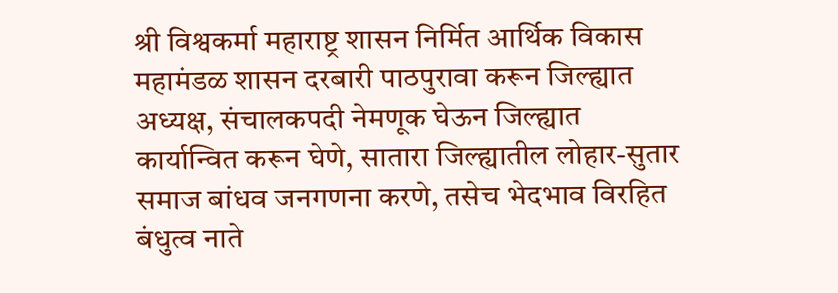श्री विश्वकर्मा महाराष्ट्र शासन निर्मित आर्थिक विकास महामंडळ शासन दरबारी पाठपुरावा करून जिल्ह्यात अध्यक्ष, संचालकपदी नेमणूक घेऊन जिल्ह्यात कार्यान्वित करून घेणे, सातारा जिल्ह्यातील लोहार-सुतार समाज बांधव जनगणना करणे, तसेच भेदभाव विरहित बंधुत्व नाते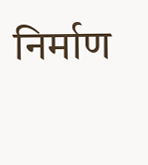निर्माण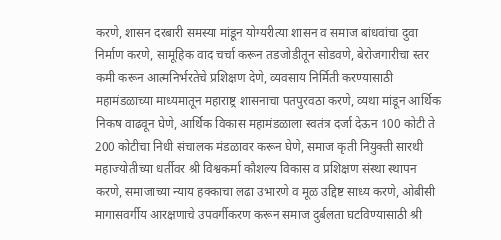करणे, शासन दरबारी समस्या मांडून योग्यरीत्या शासन व समाज बांधवांचा दुवा निर्माण करणे, सामूहिक वाद चर्चा करून तडजोडीतून सोडवणे, बेरोजगारीचा स्तर कमी करून आत्मनिर्भरतेचे प्रशिक्षण देणे, व्यवसाय निर्मिती करण्यासाठी महामंडळाच्या माध्यमातून महाराष्ट्र शासनाचा पतपुरवठा करणे, व्यथा मांडून आर्थिक निकष वाढवून घेणे, आर्थिक विकास महामंडळाला स्वतंत्र दर्जा देऊन 100 कोटी ते 200 कोटीचा निधी संचालक मंडळावर करून घेणे, समाज कृती नियुक्ती सारथी महाज्योतीच्या धर्तीवर श्री विश्वकर्मा कौशल्य विकास व प्रशिक्षण संस्था स्थापन करणे, समाजाच्या न्याय हक्काचा लढा उभारणे व मूळ उद्दिष्ट साध्य करणे, ओबीसी मागासवर्गीय आरक्षणाचे उपवर्गीकरण करून समाज दुर्बलता घटविण्यासाठी श्री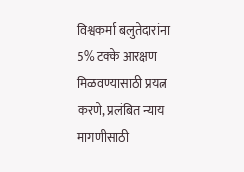विश्वकर्मा बलुतेदारांना 5% टक्के आरक्षण मिळवण्यासाठी प्रयत्न करणे, प्रलंबित न्याय मागणीसाठी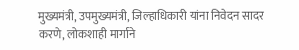मुख्यमंत्री, उपमुख्यमंत्री, जिल्हाधिकारी यांना निवेदन सादर करणे, लोकशाही मार्गाने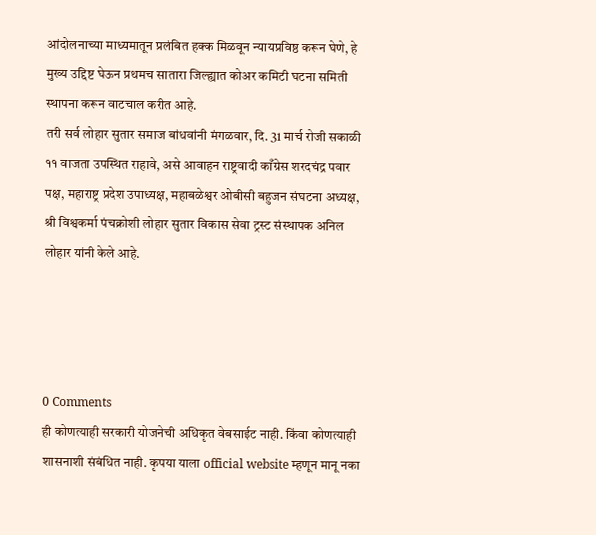आंदोलनाच्या माध्यमातून प्रलंबित हक्क मिळवून न्यायप्रविष्ठ करून घेणे, हे मुख्य उद्दिष्ट घेऊन प्रथमच सातारा जिल्ह्यात कोअर कमिटी घटना समिती स्थापना करून वाटचाल करीत आहे.
तरी सर्व लोहार सुतार समाज बांधवांनी मंगळवार, दि. 31 मार्च रोजी सकाळी ११ वाजता उपस्थित राहावे, असे आवाहन राष्ट्रवादी काँग्रेस शरदचंद्र पवार पक्ष, महाराष्ट्र प्रदेश उपाध्यक्ष, महाबळेश्वर ओबीसी बहुजन संघटना अध्यक्ष, श्री विश्वकर्मा पंचक्रोशी लोहार सुतार विकास सेवा ट्रस्ट संस्थापक अनिल लोहार यांनी केले आहे.




0 Comments
ही कोणत्याही सरकारी योजनेची अधिकृत वेबसाईट नाही. किंवा कोणत्याही शासनाशी संबंधित नाही. कृपया याला official website म्हणून मानू नका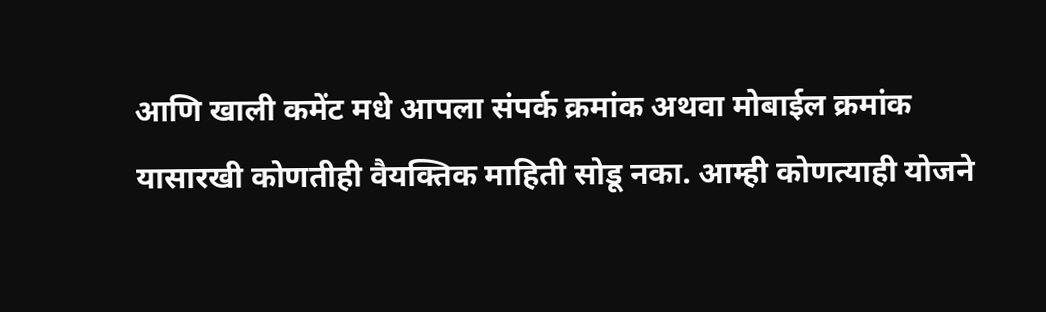आणि खाली कमेंट मधे आपला संपर्क क्रमांक अथवा मोबाईल क्रमांक यासारखी कोणतीही वैयक्तिक माहिती सोडू नका. आम्ही कोणत्याही योजने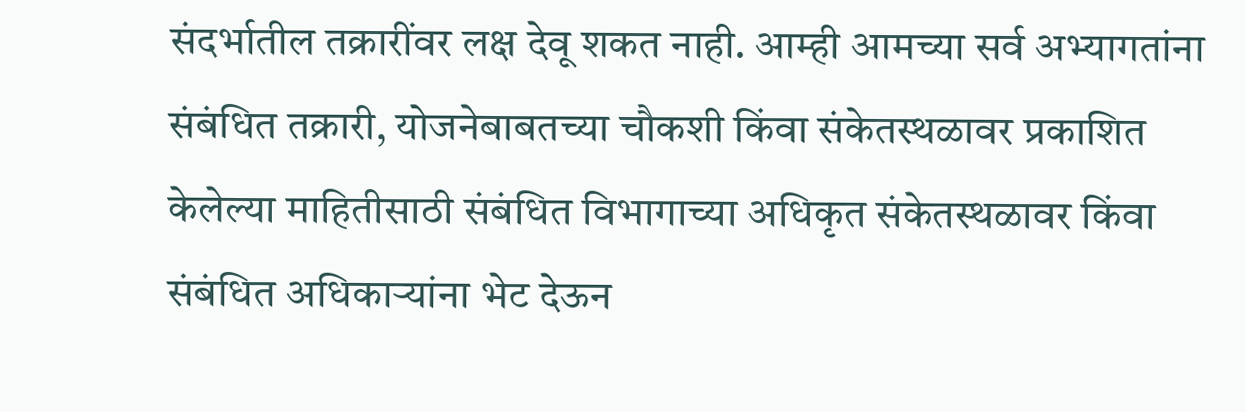संदर्भातील तक्रारींवर लक्ष देवू शकत नाही. आम्ही आमच्या सर्व अभ्यागतांना संबंधित तक्रारी, योजनेबाबतच्या चौकशी किंवा संकेतस्थळावर प्रकाशित केलेल्या माहितीसाठी संबंधित विभागाच्या अधिकृत संकेतस्थळावर किंवा संबंधित अधिकाऱ्यांना भेट देऊन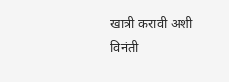खात्री करावी अशी विनंती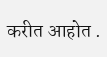करीत आहोत .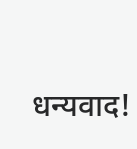धन्यवाद!